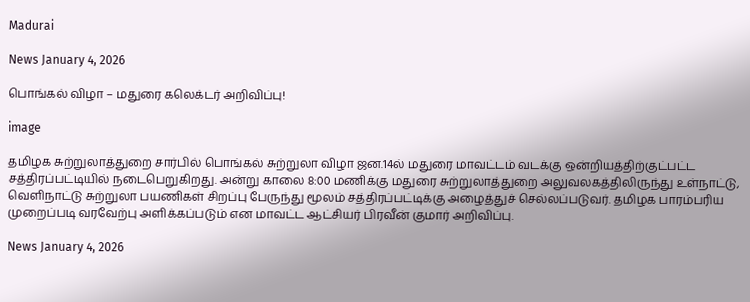Madurai

News January 4, 2026

பொங்கல் விழா – மதுரை கலெக்டர் அறிவிப்பு!

image

தமிழக சுற்றுலாத்துறை சார்பில் பொங்கல் சுற்றுலா விழா ஜன.14ல் மதுரை மாவட்டம் வடக்கு ஒன்றியத்திற்குட்பட்ட சத்திரப்பட்டியில் நடைபெறுகிறது. அன்று காலை 8:00 மணிக்கு மதுரை சுற்றுலாத்துறை அலுவலகத்திலிருந்து உள்நாட்டு, வெளிநாட்டு சுற்றுலா பயணிகள் சிறப்பு பேருந்து மூலம் சத்திரப்பட்டிக்கு அழைத்துச் செல்லப்படுவர். தமிழக பாரம்பரிய முறைப்படி வரவேற்பு அளிக்கப்படும் என மாவட்ட ஆட்சியர் பிரவீன் குமார் அறிவிப்பு.

News January 4, 2026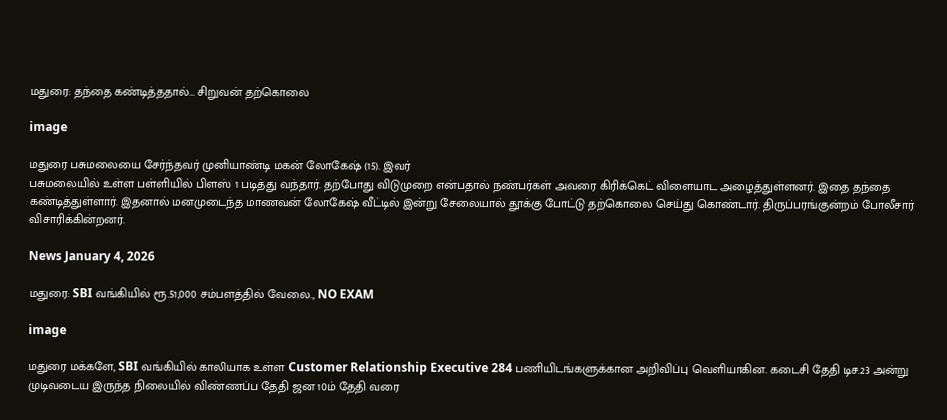மதுரை: தந்தை கண்டித்ததால்… சிறுவன் தற்கொலை

image

மதுரை பசுமலையை சேர்ந்தவர் முனியாண்டி மகன் லோகேஷ் (15). இவர்
பசுமலையில் உள்ள பள்ளியில் பிளஸ் 1 படித்து வந்தார். தற்போது விடுமுறை என்பதால் நண்பர்கள் அவரை கிரிக்கெட் விளையாட அழைத்துள்ளனர். இதை தந்தை கண்டித்துள்ளார். இதனால் மனமுடைந்த மாணவன் லோகேஷ் வீட்டில் இன்று சேலையால் தூக்கு போட்டு தற்கொலை செய்து கொண்டார். திருப்பரங்குன்றம் போலீசார் விசாரிக்கின்றனர்.

News January 4, 2026

மதுரை: SBI வங்கியில் ரூ.51,000 சம்பளத்தில் வேலை., NO EXAM

image

மதுரை மக்களே, SBI வங்கியில் காலியாக உள்ள Customer Relationship Executive 284 பணியிடங்களுக்கான அறிவிப்பு வெளியாகின. கடைசி தேதி டிச.23 அன்று முடிவடைய இருந்த நிலையில் விண்ணப்ப தேதி ஜன 10ம் தேதி வரை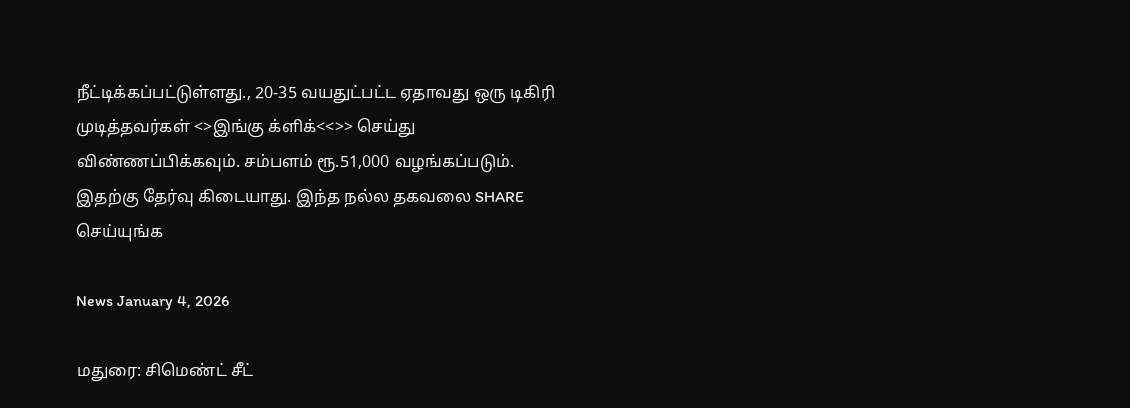நீட்டிக்கப்பட்டுள்ளது., 20-35 வயதுட்பட்ட ஏதாவது ஒரு டிகிரி முடித்தவர்கள் <>இங்கு க்ளிக்<<>> செய்து விண்ணப்பிக்கவும். சம்பளம் ரூ.51,000 வழங்கப்படும். இதற்கு தேர்வு கிடையாது. இந்த நல்ல தகவலை SHARE செய்யுங்க

News January 4, 2026

மதுரை: சிமெண்ட் சீட்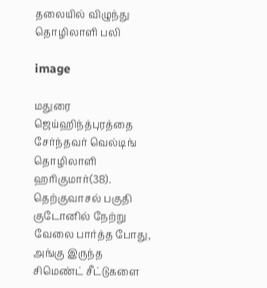தலையில் விழுந்து தொழிலாளி பலி

image

மதுரை ஜெய்ஹிந்த்புரத்தை சேர்ந்தவர் வெல்டிங் தொழிலாளி ஹரிகுமார்(38).
தெற்குவாசல் பகுதி குடோனில் நேற்று வேலை பார்த்த போது, அங்கு இருந்த சிமெண்ட் சீட்டுகளை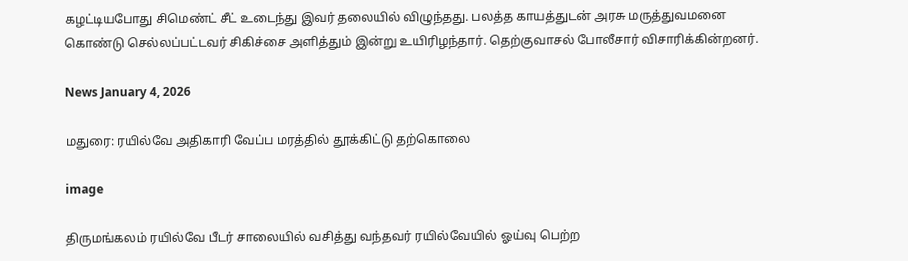கழட்டியபோது சிமெண்ட் சீட் உடைந்து இவர் தலையில் விழுந்தது. பலத்த காயத்துடன் அரசு மருத்துவமனை கொண்டு செல்லப்பட்டவர் சிகிச்சை அளித்தும் இன்று உயிரிழந்தார். தெற்குவாசல் போலீசார் விசாரிக்கின்றனர்.

News January 4, 2026

மதுரை: ரயில்வே அதிகாரி வேப்ப மரத்தில் தூக்கிட்டு தற்கொலை

image

திருமங்கலம் ரயில்வே பீடர் சாலையில் வசித்து வந்தவர் ரயில்வேயில் ஓய்வு பெற்ற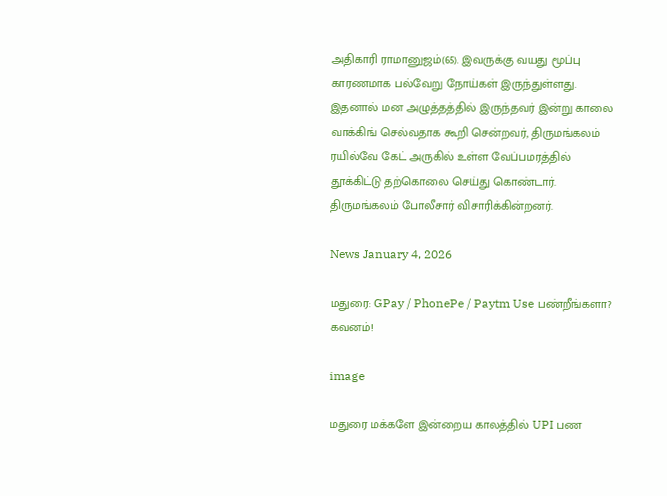அதிகாரி ராமானுஜம்(65). இவருக்கு வயது மூப்பு காரணமாக பல்வேறு நோய்கள் இருந்துள்ளது. இதனால் மன அழுத்தத்தில் இருந்தவர் இன்று காலை வாக்கிங் செல்வதாக கூறி சென்றவர், திருமங்கலம் ரயில்வே கேட் அருகில் உள்ள வேப்பமரத்தில் தூக்கிட்டு தற்கொலை செய்து கொண்டார். திருமங்கலம் போலீசார் விசாரிக்கின்றனர்.

News January 4, 2026

மதுரை: GPay / PhonePe / Paytm Use பண்றீங்களா? கவனம்!

image

மதுரை மக்களே இன்றைய காலத்தில் UPI பண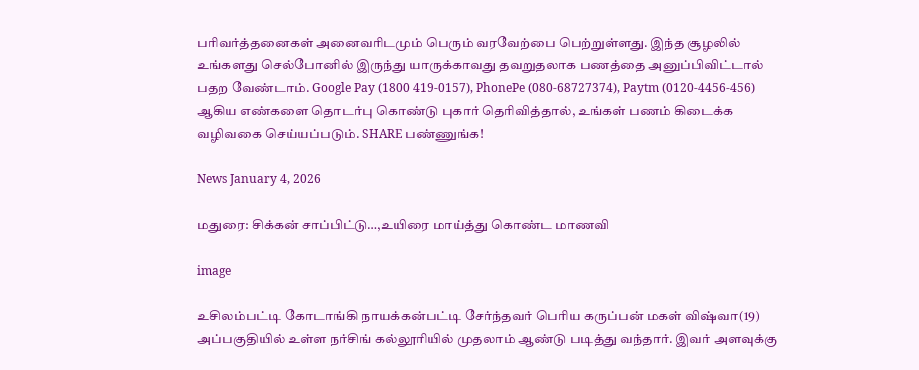பரிவர்த்தனைகள் அனைவரிடமும் பெரும் வரவேற்பை பெற்றுள்ளது. இந்த சூழலில் உங்களது செல்போனில் இருந்து யாருக்காவது தவறுதலாக பணத்தை அனுப்பிவிட்டால் பதற வேண்டாம். Google Pay (1800 419-0157), PhonePe (080-68727374), Paytm (0120-4456-456) ஆகிய எண்களை தொடர்பு கொண்டு புகார் தெரிவித்தால், உங்கள் பணம் கிடைக்க வழிவகை செய்யப்படும். SHARE பண்ணுங்க!

News January 4, 2026

மதுரை: சிக்கன் சாப்பிட்டு…,உயிரை மாய்த்து கொண்ட மாணவி

image

உசிலம்பட்டி கோடாங்கி நாயக்கன்பட்டி சேர்ந்தவர் பெரிய கருப்பன் மகள் விஷ்வா(19) அப்பகுதியில் உள்ள நர்சிங் கல்லூரியில் முதலாம் ஆண்டு படித்து வந்தார். இவர் அளவுக்கு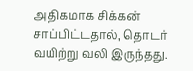அதிகமாக சிக்கன் சாப்பிட்டதால், தொடர் வயிற்று வலி இருந்தது.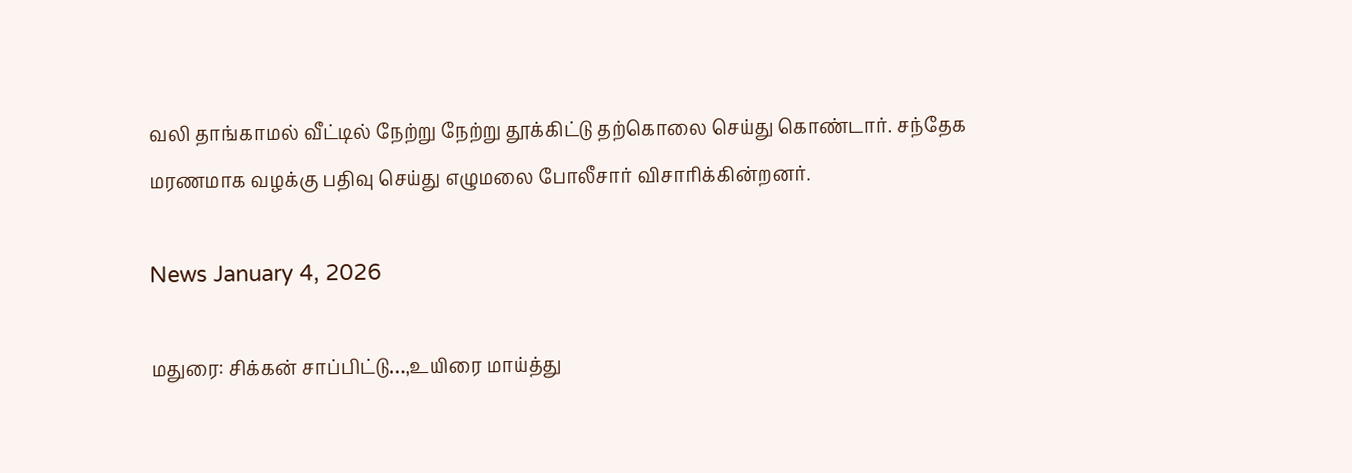வலி தாங்காமல் வீட்டில் நேற்று நேற்று தூக்கிட்டு தற்கொலை செய்து கொண்டார். சந்தேக மரணமாக வழக்கு பதிவு செய்து எழுமலை போலீசார் விசாரிக்கின்றனர்.

News January 4, 2026

மதுரை: சிக்கன் சாப்பிட்டு…,உயிரை மாய்த்து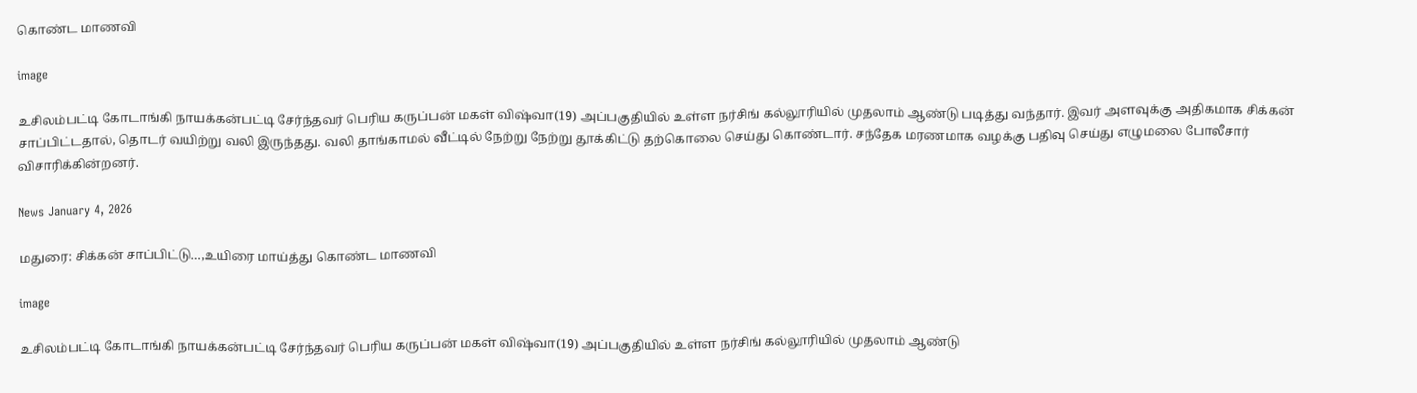கொண்ட மாணவி

image

உசிலம்பட்டி கோடாங்கி நாயக்கன்பட்டி சேர்ந்தவர் பெரிய கருப்பன் மகள் விஷ்வா(19) அப்பகுதியில் உள்ள நர்சிங் கல்லூரியில் முதலாம் ஆண்டு படித்து வந்தார். இவர் அளவுக்கு அதிகமாக சிக்கன் சாப்பிட்டதால், தொடர் வயிற்று வலி இருந்தது. வலி தாங்காமல் வீட்டில் நேற்று நேற்று தூக்கிட்டு தற்கொலை செய்து கொண்டார். சந்தேக மரணமாக வழக்கு பதிவு செய்து எழுமலை போலீசார் விசாரிக்கின்றனர்.

News January 4, 2026

மதுரை: சிக்கன் சாப்பிட்டு…,உயிரை மாய்த்து கொண்ட மாணவி

image

உசிலம்பட்டி கோடாங்கி நாயக்கன்பட்டி சேர்ந்தவர் பெரிய கருப்பன் மகள் விஷ்வா(19) அப்பகுதியில் உள்ள நர்சிங் கல்லூரியில் முதலாம் ஆண்டு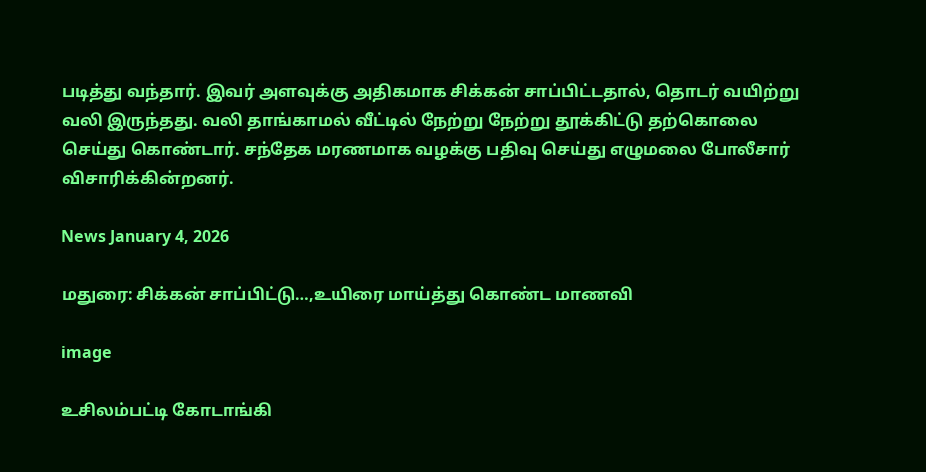படித்து வந்தார். இவர் அளவுக்கு அதிகமாக சிக்கன் சாப்பிட்டதால், தொடர் வயிற்று வலி இருந்தது. வலி தாங்காமல் வீட்டில் நேற்று நேற்று தூக்கிட்டு தற்கொலை செய்து கொண்டார். சந்தேக மரணமாக வழக்கு பதிவு செய்து எழுமலை போலீசார் விசாரிக்கின்றனர்.

News January 4, 2026

மதுரை: சிக்கன் சாப்பிட்டு…,உயிரை மாய்த்து கொண்ட மாணவி

image

உசிலம்பட்டி கோடாங்கி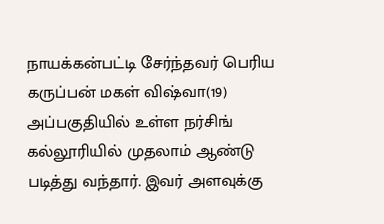நாயக்கன்பட்டி சேர்ந்தவர் பெரிய கருப்பன் மகள் விஷ்வா(19) அப்பகுதியில் உள்ள நர்சிங் கல்லூரியில் முதலாம் ஆண்டு படித்து வந்தார். இவர் அளவுக்கு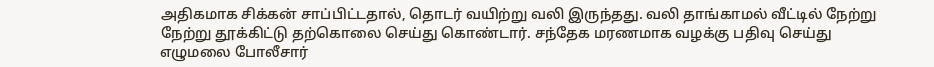அதிகமாக சிக்கன் சாப்பிட்டதால், தொடர் வயிற்று வலி இருந்தது. வலி தாங்காமல் வீட்டில் நேற்று நேற்று தூக்கிட்டு தற்கொலை செய்து கொண்டார். சந்தேக மரணமாக வழக்கு பதிவு செய்து எழுமலை போலீசார்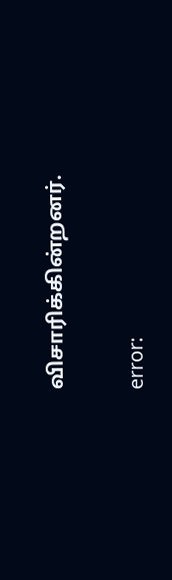விசாரிக்கின்றனர்.

error: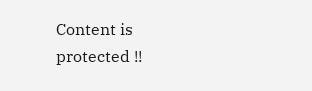Content is protected !!